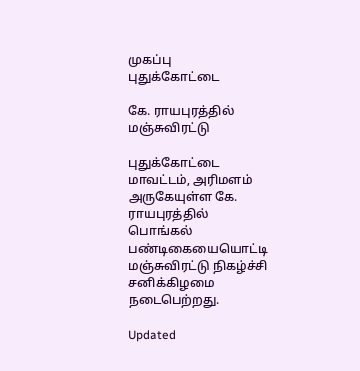முகப்பு
புதுக்கோட்டை

கே. ராயபுரத்தில் மஞ்சுவிரட்டு

புதுக்கோட்டை மாவட்டம், அரிமளம் அருகேயுள்ள கே. ராயபுரத்தில் பொங்கல் பண்டிகையையொட்டி மஞ்சுவிரட்டு நிகழ்ச்சி சனிக்கிழமை நடைபெற்றது.

Updated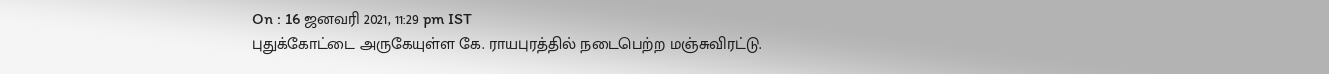On : 16 ஜனவரி 2021, 11:29 pm IST
புதுக்கோட்டை அருகேயுள்ள கே. ராயபுரத்தில் நடைபெற்ற மஞ்சுவிரட்டு.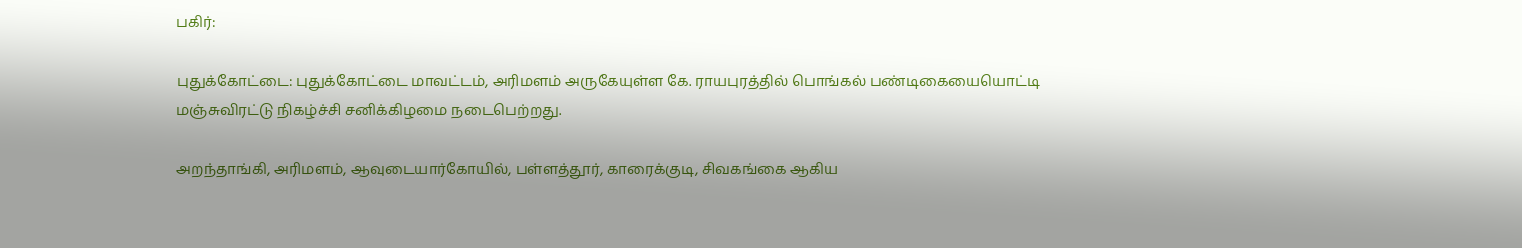பகிர்:

புதுக்கோட்டை: புதுக்கோட்டை மாவட்டம், அரிமளம் அருகேயுள்ள கே. ராயபுரத்தில் பொங்கல் பண்டிகையையொட்டி மஞ்சுவிரட்டு நிகழ்ச்சி சனிக்கிழமை நடைபெற்றது.

அறந்தாங்கி, அரிமளம், ஆவுடையார்கோயில், பள்ளத்தூர், காரைக்குடி, சிவகங்கை ஆகிய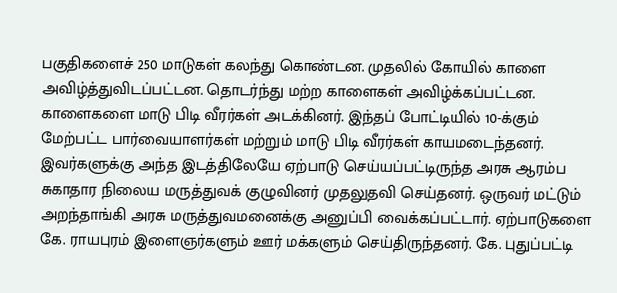பகுதிகளைச் 250 மாடுகள் கலந்து கொண்டன. முதலில் கோயில் காளை அவிழ்த்துவிடப்பட்டன. தொடர்ந்து மற்ற காளைகள் அவிழ்க்கப்பட்டன. காளைகளை மாடு பிடி வீரர்கள் அடக்கினர். இந்தப் போட்டியில் 10-க்கும் மேற்பட்ட பார்வையாளர்கள் மற்றும் மாடு பிடி வீரர்கள் காயமடைந்தனர். இவர்களுக்கு அந்த இடத்திலேயே ஏற்பாடு செய்யப்பட்டிருந்த அரசு ஆரம்ப சுகாதார நிலைய மருத்துவக் குழுவினர் முதலுதவி செய்தனர். ஒருவர் மட்டும் அறந்தாங்கி அரசு மருத்துவமனைக்கு அனுப்பி வைக்கப்பட்டார். ஏற்பாடுகளை கே. ராயபுரம் இளைஞர்களும் ஊர் மக்களும் செய்திருந்தனர். கே. புதுப்பட்டி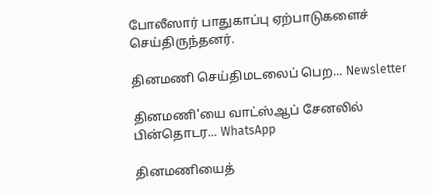போலீஸார் பாதுகாப்பு ஏற்பாடுகளைச் செய்திருந்தனர்.

தினமணி செய்திமடலைப் பெற... Newsletter

தினமணி'யை வாட்ஸ்ஆப் சேனலில் பின்தொடர... WhatsApp

தினமணியைத்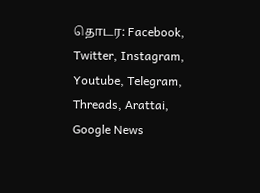தொடர: Facebook, Twitter, Instagram, Youtube, Telegram, Threads, Arattai, Google News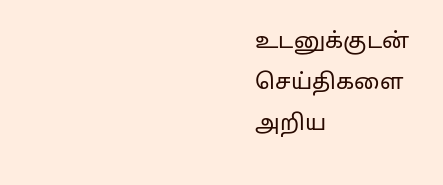உடனுக்குடன் செய்திகளை அறிய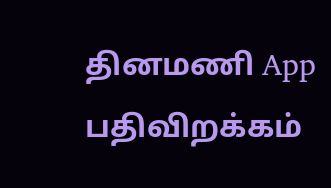தினமணி App பதிவிறக்கம்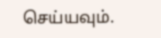செய்யவும்.